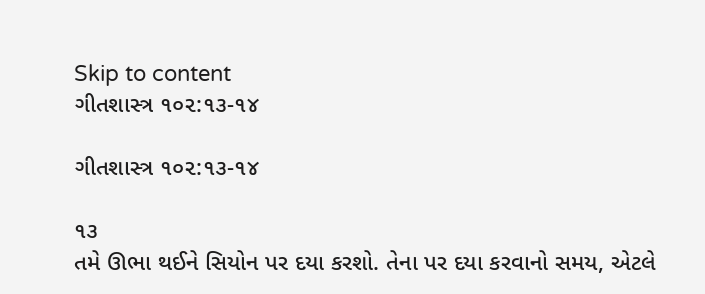Skip to content
ગીતશાસ્ત્ર ૧૦૨:૧૩-૧૪

ગીતશાસ્ત્ર ૧૦૨:૧૩-૧૪

૧૩
તમે ઊભા થઈને સિયોન પર દયા કરશો. તેના પર દયા કરવાનો સમય, એટલે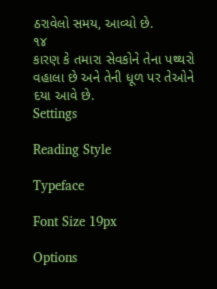ઠરાવેલો સમય, આવ્યો છે.
૧૪
કારણ કે તમારા સેવકોને તેના પથ્થરો વહાલા છે અને તેની ધૂળ પર તેઓને દયા આવે છે.
Settings

Reading Style

Typeface

Font Size 19px

Options